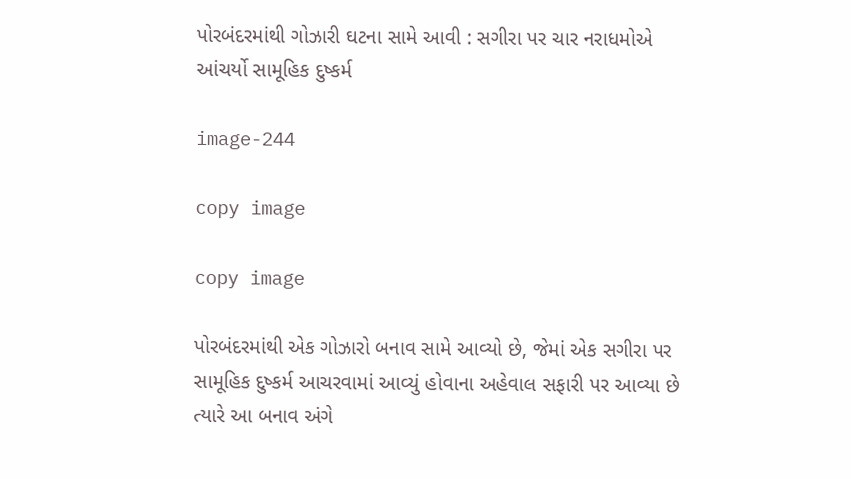પોરબંદરમાંથી ગોઝારી ઘટના સામે આવી : સગીરા પર ચાર નરાધમોએ આંચર્યો સામૂહિક દુષ્કર્મ

image-244

copy image

copy image

પોરબંદરમાંથી એક ગોઝારો બનાવ સામે આવ્યો છે, જેમાં એક સગીરા પર સામૂહિક દુષ્કર્મ આચરવામાં આવ્યું હોવાના અહેવાલ સફારી પર આવ્યા છે ત્યારે આ બનાવ અંગે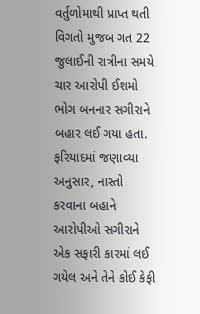વર્તુળોમાથી પ્રાપ્ત થતી વિગતો મુજબ ગત 22 જુલાઈની રાત્રીના સમયે ચાર આરોપી ઈશમો ભોગ બનનાર સગીરાને બહાર લઈ ગયા હતા. ફરિયાદમાં જણાવ્યા અનુસાર, નાસ્તો કરવાના બહાને આરોપીઓ સગીરાને એક સફારી કારમાં લઈ ગયેલ અને તેને કોઈ કેફી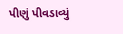પીણું પીવડાવ્યું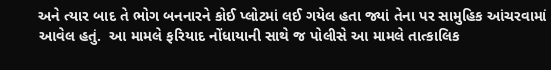અને ત્યાર બાદ તે ભોગ બનનારને કોઈ પ્લોટમાં લઈ ગયેલ હતા જ્યાં તેના પર સામુહિક આંચરવામાં આવેલ હતું.  આ મામલે ફરિયાદ નોંધાયાની સાથે જ પોલીસે આ મામલે તાત્કાલિક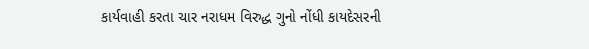કાર્યવાહી કરતા ચાર નરાધમ વિરુદ્ધ ગુનો નોંધી કાયદેસરની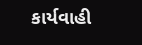કાર્યવાહી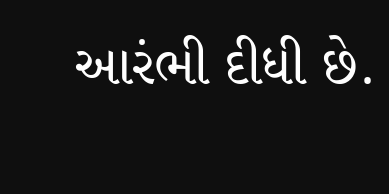આરંભી દીધી છે.